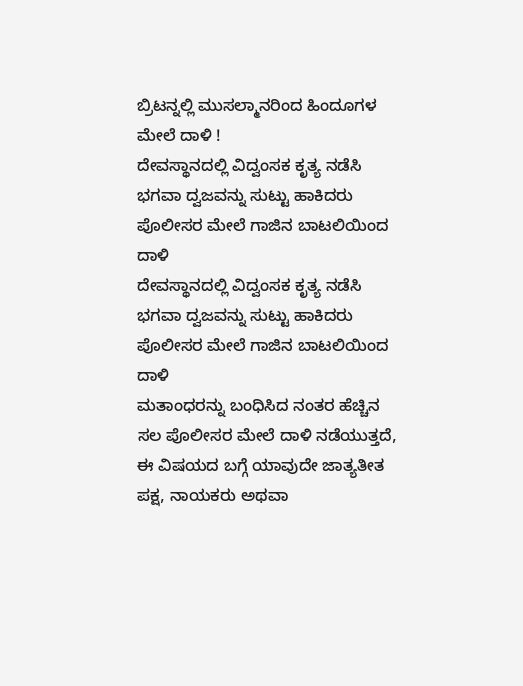ಬ್ರಿಟನ್ನಲ್ಲಿ ಮುಸಲ್ಮಾನರಿಂದ ಹಿಂದೂಗಳ ಮೇಲೆ ದಾಳಿ !
ದೇವಸ್ಥಾನದಲ್ಲಿ ವಿದ್ವಂಸಕ ಕೃತ್ಯ ನಡೆಸಿ ಭಗವಾ ದ್ವಜವನ್ನು ಸುಟ್ಟು ಹಾಕಿದರು
ಪೊಲೀಸರ ಮೇಲೆ ಗಾಜಿನ ಬಾಟಲಿಯಿಂದ ದಾಳಿ
ದೇವಸ್ಥಾನದಲ್ಲಿ ವಿದ್ವಂಸಕ ಕೃತ್ಯ ನಡೆಸಿ ಭಗವಾ ದ್ವಜವನ್ನು ಸುಟ್ಟು ಹಾಕಿದರು
ಪೊಲೀಸರ ಮೇಲೆ ಗಾಜಿನ ಬಾಟಲಿಯಿಂದ ದಾಳಿ
ಮತಾಂಧರನ್ನು ಬಂಧಿಸಿದ ನಂತರ ಹೆಚ್ಚಿನ ಸಲ ಪೊಲೀಸರ ಮೇಲೆ ದಾಳಿ ನಡೆಯುತ್ತದೆ, ಈ ವಿಷಯದ ಬಗ್ಗೆ ಯಾವುದೇ ಜಾತ್ಯತೀತ ಪಕ್ಷ, ನಾಯಕರು ಅಥವಾ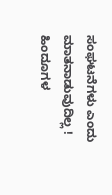ಸಂಘಟನೆಗಳು ಎಂದು ಮಾತನಾಡುವುದಿಲ್ಲ !
ಹಿಂದೂಗಳ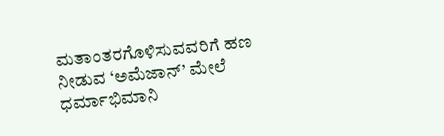ಮತಾಂತರಗೊಳಿಸುವವರಿಗೆ ಹಣ ನೀಡುವ ‘ಅಮೆಜಾನ್’ ಮೇಲೆ ಧರ್ಮಾಭಿಮಾನಿ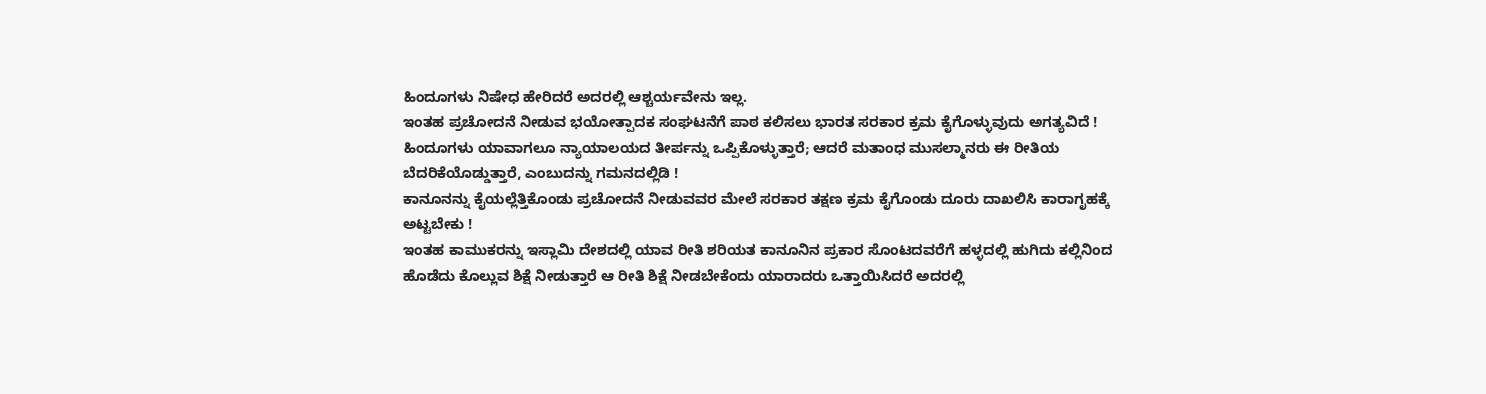ಹಿಂದೂಗಳು ನಿಷೇಧ ಹೇರಿದರೆ ಅದರಲ್ಲಿ ಆಶ್ಚರ್ಯವೇನು ಇಲ್ಲ.
ಇಂತಹ ಪ್ರಚೋದನೆ ನೀಡುವ ಭಯೋತ್ಪಾದಕ ಸಂಘಟನೆಗೆ ಪಾಠ ಕಲಿಸಲು ಭಾರತ ಸರಕಾರ ಕ್ರಮ ಕೈಗೊಳ್ಳುವುದು ಅಗತ್ಯವಿದೆ !
ಹಿಂದೂಗಳು ಯಾವಾಗಲೂ ನ್ಯಾಯಾಲಯದ ತೀರ್ಪನ್ನು ಒಪ್ಪಿಕೊಳ್ಳುತ್ತಾರೆ; ಆದರೆ ಮತಾಂಧ ಮುಸಲ್ಮಾನರು ಈ ರೀತಿಯ ಬೆದರಿಕೆಯೊಡ್ಡುತ್ತಾರೆ, ಎಂಬುದನ್ನು ಗಮನದಲ್ಲಿಡಿ !
ಕಾನೂನನ್ನು ಕೈಯಲ್ಲೆತ್ತಿಕೊಂಡು ಪ್ರಚೋದನೆ ನೀಡುವವರ ಮೇಲೆ ಸರಕಾರ ತಕ್ಷಣ ಕ್ರಮ ಕೈಗೊಂಡು ದೂರು ದಾಖಲಿಸಿ ಕಾರಾಗೃಹಕ್ಕೆ ಅಟ್ಟಬೇಕು !
ಇಂತಹ ಕಾಮುಕರನ್ನು ಇಸ್ಲಾಮಿ ದೇಶದಲ್ಲಿ ಯಾವ ರೀತಿ ಶರಿಯತ ಕಾನೂನಿನ ಪ್ರಕಾರ ಸೊಂಟದವರೆಗೆ ಹಳ್ಳದಲ್ಲಿ ಹುಗಿದು ಕಲ್ಲಿನಿಂದ ಹೊಡೆದು ಕೊಲ್ಲುವ ಶಿಕ್ಷೆ ನೀಡುತ್ತಾರೆ ಆ ರೀತಿ ಶಿಕ್ಷೆ ನೀಡಬೇಕೆಂದು ಯಾರಾದರು ಒತ್ತಾಯಿಸಿದರೆ ಅದರಲ್ಲಿ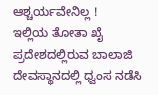ಆಶ್ಚರ್ಯವೇನಿಲ್ಲ !
ಇಲ್ಲಿಯ ತೋತಾ ಖೈ ಪ್ರದೇಶದಲ್ಲಿರುವ ಬಾಲಾಜಿ ದೇವಸ್ಥಾನದಲ್ಲಿ ಧ್ವಂಸ ನಡೆಸಿ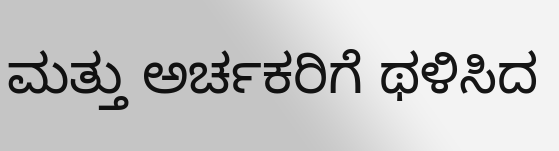ಮತ್ತು ಅರ್ಚಕರಿಗೆ ಥಳಿಸಿದ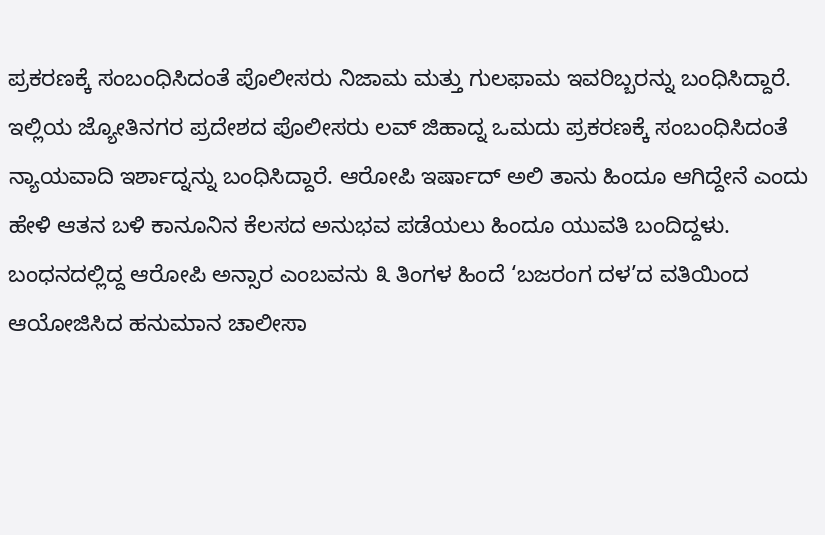ಪ್ರಕರಣಕ್ಕೆ ಸಂಬಂಧಿಸಿದಂತೆ ಪೊಲೀಸರು ನಿಜಾಮ ಮತ್ತು ಗುಲಫಾಮ ಇವರಿಬ್ಬರನ್ನು ಬಂಧಿಸಿದ್ದಾರೆ.
ಇಲ್ಲಿಯ ಜ್ಯೋತಿನಗರ ಪ್ರದೇಶದ ಪೊಲೀಸರು ಲವ್ ಜಿಹಾದ್ನ ಒಮದು ಪ್ರಕರಣಕ್ಕೆ ಸಂಬಂಧಿಸಿದಂತೆ ನ್ಯಾಯವಾದಿ ಇರ್ಶಾದ್ನನ್ನು ಬಂಧಿಸಿದ್ದಾರೆ. ಆರೋಪಿ ಇರ್ಷಾದ್ ಅಲಿ ತಾನು ಹಿಂದೂ ಆಗಿದ್ದೇನೆ ಎಂದು ಹೇಳಿ ಆತನ ಬಳಿ ಕಾನೂನಿನ ಕೆಲಸದ ಅನುಭವ ಪಡೆಯಲು ಹಿಂದೂ ಯುವತಿ ಬಂದಿದ್ದಳು.
ಬಂಧನದಲ್ಲಿದ್ದ ಆರೋಪಿ ಅನ್ಸಾರ ಎಂಬವನು ೩ ತಿಂಗಳ ಹಿಂದೆ ‘ಬಜರಂಗ ದಳ’ದ ವತಿಯಿಂದ ಆಯೋಜಿಸಿದ ಹನುಮಾನ ಚಾಲೀಸಾ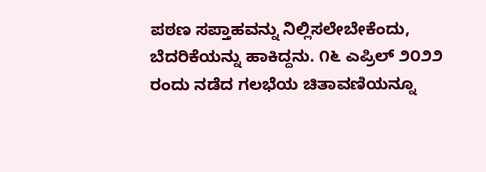ಪಠಣ ಸಪ್ತಾಹವನ್ನು ನಿಲ್ಲಿಸಲೇಬೇಕೆಂದು, ಬೆದರಿಕೆಯನ್ನು ಹಾಕಿದ್ದನು. ೧೬ ಎಪ್ರಿಲ್ ೨೦೨೨ ರಂದು ನಡೆದ ಗಲಭೆಯ ಚಿತಾವಣಿಯನ್ನೂ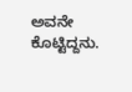ಅವನೇ ಕೊಟ್ಟಿದ್ದನು.